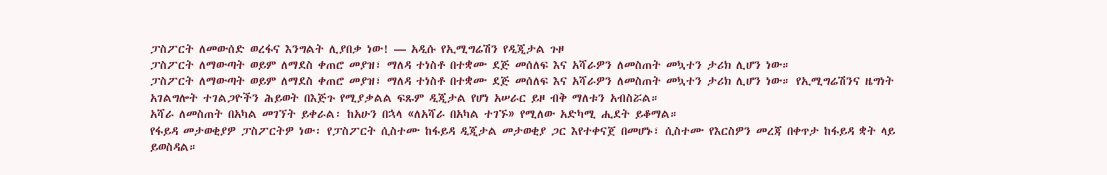ፓስፖርት ለመውሰድ ወረፋና እንግልት ሊያበቃ ነው! — አዲሱ የኢሚግሬሽን የዲጂታል ጉዞ
ፓስፖርት ለማውጣት ወይም ለማደስ ቀጠሮ መያዝ፣ ማለዳ ተነስቶ በተቋሙ ደጅ መሰለፍ እና አሻራዎን ለመስጠት መኳተን ታሪክ ሊሆን ነው።
ፓስፖርት ለማውጣት ወይም ለማደስ ቀጠሮ መያዝ፣ ማለዳ ተነስቶ በተቋሙ ደጅ መሰለፍ እና አሻራዎን ለመስጠት መኳተን ታሪክ ሊሆን ነው። የኢሚግሬሽንና ዜግነት አገልግሎት ተገልጋዮችን ሕይወት በእጅጉ የሚያቃልል ፍጹም ዲጂታል የሆነ አሠራር ይዞ ብቅ ማለቱን አብስሯል።
አሻራ ለመስጠት በአካል መገኘት ይቀራል፡ ከአሁን በኋላ «ለአሻራ በአካል ተገኙ» የሚለው አድካሚ ሒደት ይቆማል።
የፋይዳ መታወቂያዎ ፓስፖርትዎ ነው፡ የፓስፖርት ሲስተሙ ከፋይዳ ዲጂታል መታወቂያ ጋር እየተቀናጀ በመሆኑ፣ ሲስተሙ የእርስዎን መረጃ በቀጥታ ከፋይዳ ቋት ላይ ይወስዳል።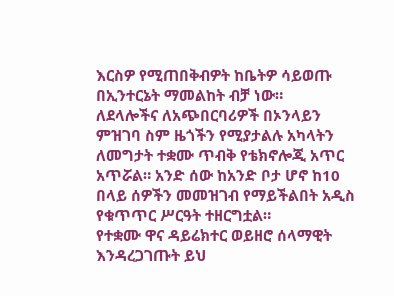እርስዎ የሚጠበቅብዎት ከቤትዎ ሳይወጡ በኢንተርኔት ማመልከት ብቻ ነው።
ለደላሎችና ለአጭበርባሪዎች በኦንላይን ምዝገባ ስም ዜጎችን የሚያታልሉ አካላትን ለመግታት ተቋሙ ጥብቅ የቴክኖሎጂ አጥር አጥሯል። አንድ ሰው ከአንድ ቦታ ሆኖ ከ10 በላይ ሰዎችን መመዝገብ የማይችልበት አዲስ የቁጥጥር ሥርዓት ተዘርግቷል።
የተቋሙ ዋና ዳይሬክተር ወይዘሮ ሰላማዊት እንዳረጋገጡት ይህ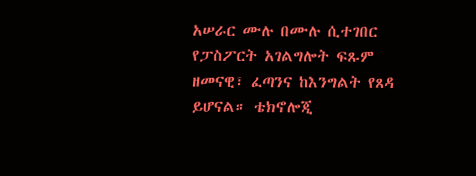አሠራር ሙሉ በሙሉ ሲተገበር የፓስፖርት አገልግሎት ፍጹም ዘመናዊ፣ ፈጣንና ከእንግልት የጸዳ ይሆናል። ቴክኖሎጂ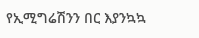የኢሚግሬሽንን በር እያንኳኳ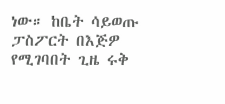ነው። ከቤት ሳይወጡ ፓስፖርት በእጅዎ የሚገባበት ጊዜ ሩቅ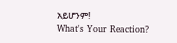አይሆንም!
What's Your Reaction?